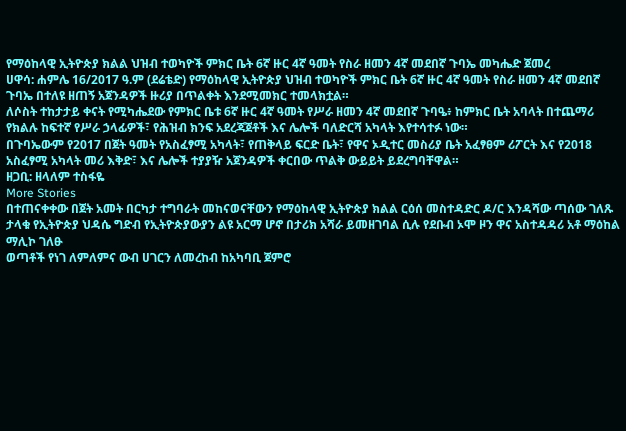የማዕከላዊ ኢትዮጵያ ክልል ህዝብ ተወካዮች ምክር ቤት 6ኛ ዙር 4ኛ ዓመት የስራ ዘመን 4ኛ መደበኛ ጉባኤ መካሔድ ጀመረ
ሀዋሳ: ሐምሌ 16/2017 ዓ.ም (ደሬቴድ) የማዕከላዊ ኢትዮጵያ ህዝብ ተወካዮች ምክር ቤት 6ኛ ዙር 4ኛ ዓመት የስራ ዘመን 4ኛ መደበኛ ጉባኤ በተለዩ ዘጠኝ አጀንዳዎች ዙሪያ በጥልቀት እንደሚመክር ተመላክቷል።
ለሶስት ተከታታይ ቀናት የሚካሔደው የምክር ቤቱ 6ኛ ዙር 4ኛ ዓመት የሥራ ዘመን 4ኛ መደበኛ ጉባዔ፥ ከምክር ቤት አባላት በተጨማሪ የክልሉ ከፍተኛ የሥራ ኃላፊዎች፣ የሕዝብ ክንፍ አደረጃጀቶች እና ሌሎች ባለድርሻ አካላት እየተሳተፉ ነው።
በጉባኤውም የ2017 በጀት ዓመት የአስፈፃሚ አካላት፣ የጠቅላይ ፍርድ ቤት፣ የዋና ኦዲተር መስሪያ ቤት አፈፃፀም ሪፖርት እና የ2018 አስፈፃሚ አካላት መሪ እቅድ፣ እና ሌሎች ተያያዥ አጀንዳዎች ቀርበው ጥልቅ ውይይት ይደረግባቸዋል።
ዘጋቢ: ዘላለም ተስፋዬ
More Stories
በተጠናቀቀው በጀት አመት በርካታ ተግባራት መከናወናቸውን የማዕከላዊ ኢትዮጵያ ክልል ርዕሰ መስተዳድር ዶ/ር እንዳሻው ጣሰው ገለጹ
ታላቁ የኢትዮጵያ ህዳሴ ግድብ የኢትዮጵያውያን ልዩ አርማ ሆኖ በታሪክ አሻራ ይመዘገባል ሲሉ የደቡብ ኦሞ ዞን ዋና አስተዳዳሪ አቶ ማዕከል ማሊኮ ገለፁ
ወጣቶች የነገ ለምለምና ውብ ሀገርን ለመረከብ ከአካባቢ ጀምሮ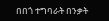በበጎ ተግባራት በንቃት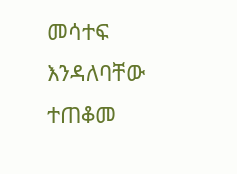መሳተፍ እንዳለባቸው ተጠቆመ